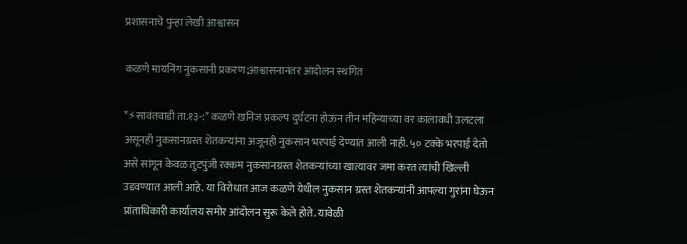प्रशासनाचे पुन्हा लेखी आश्वासन

कळणे मायनिंग नुकसानी प्रकरण;आश्वासनानंतर आंदोलन स्थगित

*⚡सावंतवाडी ता.१३-:* कळणे खनिज प्रकल्प दुर्घटना होऊन तीन महिन्याच्या वर कालावधी उलटला असूनही नुकसानग्रस्त शेतकऱ्यांना अजूनही नुकसान भरपाई देण्यात आली नाही. ५० टक्के भरपाई देतो असे सांगून केवळ तुटपुंजी रक्कम नुकसानग्रस्त शेतकऱ्यांच्या खात्यावर जमा करत त्यांची खिल्ली उडवण्यात आली आहे. या विरोधात आज कळणे येथील नुकसान ग्रस्त शेतकऱ्यांनी आपल्या गुरांना घेऊन प्रांताधिकारी कार्यालय समोर आंदोलन सुरू केले होते. यावेळी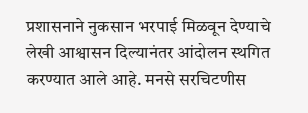प्रशासनाने नुकसान भरपाई मिळवून देण्याचे लेखी आश्वासन दिल्यानंतर आंदोलन स्थगित करण्यात आले आहे. मनसे सरचिटणीस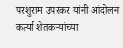परशुराम उपरकर यांनी आंदोलन कर्त्या शेतकऱ्यांच्या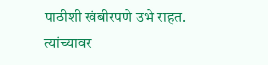पाठीशी खंबीरपणे उभे राहत. त्यांच्यावर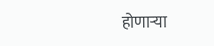होणाऱ्या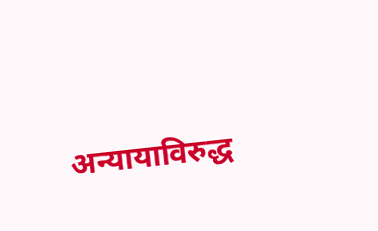अन्यायाविरुद्ध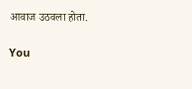आवाज उठवला होता.

You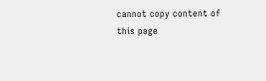cannot copy content of this page